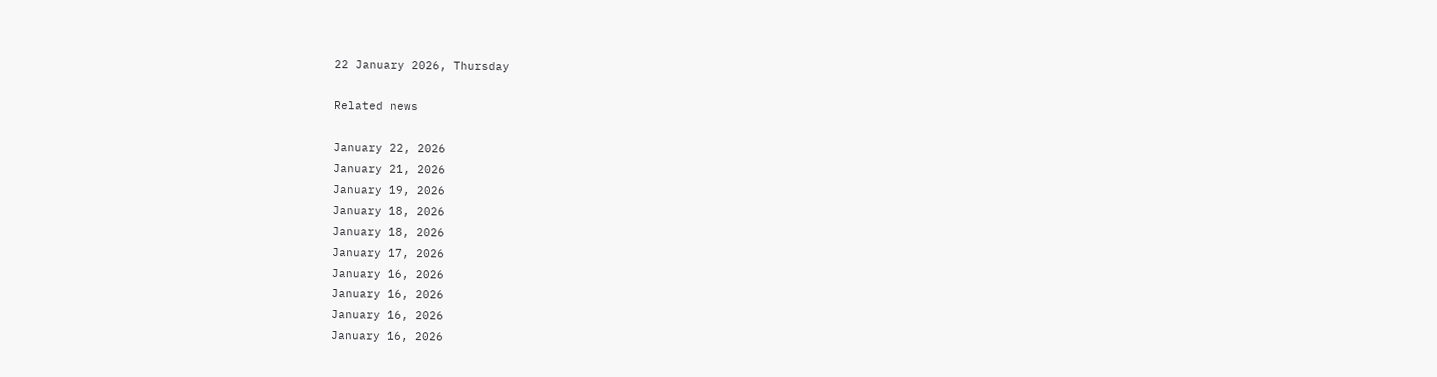22 January 2026, Thursday

Related news

January 22, 2026
January 21, 2026
January 19, 2026
January 18, 2026
January 18, 2026
January 17, 2026
January 16, 2026
January 16, 2026
January 16, 2026
January 16, 2026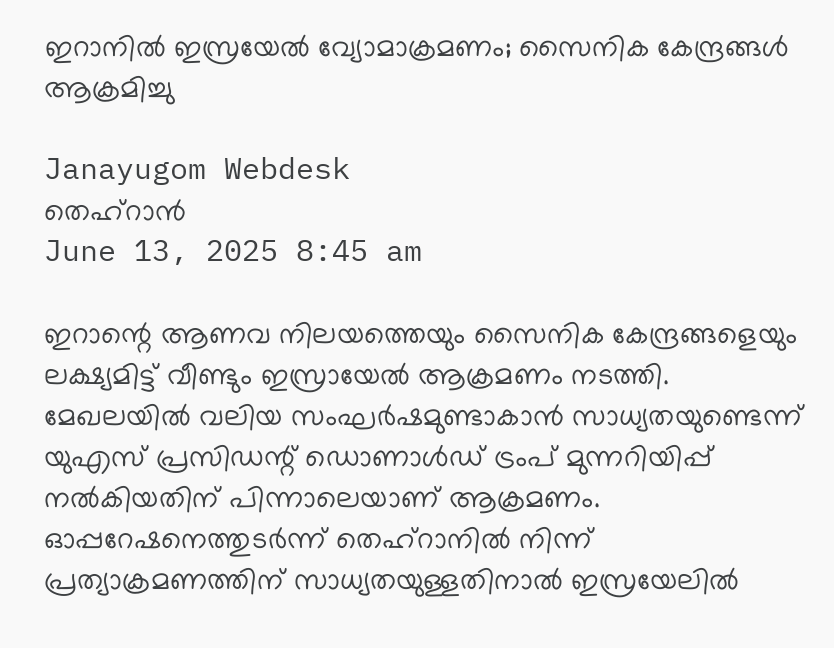ഇറാനിൽ ഇസ്രയേൽ വ്യോമാക്രമണം; സൈനിക കേന്ദ്രങ്ങൾ ആക്രമിച്ചു

Janayugom Webdesk
തെഹ്റാൻ
June 13, 2025 8:45 am

ഇറാന്റെ ആണവ നിലയത്തെയും സൈനിക കേന്ദ്രങ്ങളെയും ലക്ഷ്യമിട്ട് വീണ്ടും ഇസ്രായേൽ ആക്രമണം നടത്തി. മേഖലയിൽ വലിയ സംഘർഷമുണ്ടാകാൻ സാധ്യതയുണ്ടെന്ന് യുഎസ് പ്രസിഡന്റ് ഡൊണാൾഡ് ട്രംപ് മുന്നറിയിപ്പ് നൽകിയതിന് പിന്നാലെയാണ് ആക്രമണം. ഓപ്പറേഷനെത്തുടർന്ന് തെഹ്റാനിൽ നിന്ന് പ്രത്യാക്രമണത്തിന് സാധ്യതയുള്ളതിനാൽ ഇസ്രയേലിൽ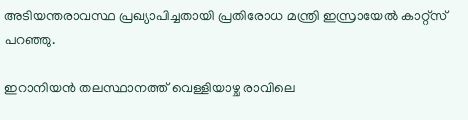അടിയന്തരാവസ്ഥ പ്രഖ്യാപിച്ചതായി പ്രതിരോധ മന്ത്രി ഇസ്രായേൽ കാറ്റ്സ് പറഞ്ഞു.

ഇറാനിയൻ തലസ്ഥാനത്ത് വെള്ളിയാഴ്ച രാവിലെ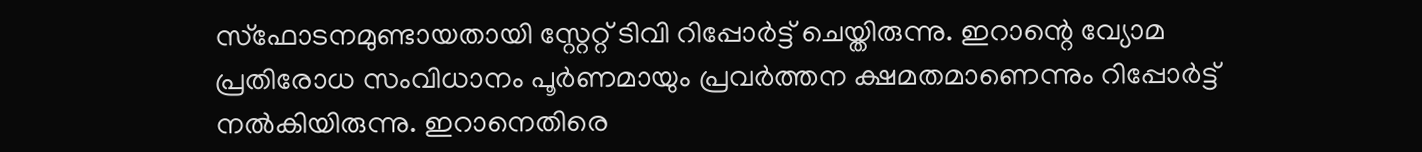സ്ഫോടനമുണ്ടായതായി സ്റ്റേറ്റ് ടിവി റിപ്പോർട്ട് ചെയ്തിരുന്നു. ഇറാന്റെ വ്യോമ പ്രതിരോധ സംവിധാനം പൂർണമായും പ്രവർത്തന ക്ഷമതമാണെന്നും റിപ്പോർട്ട് നല്‍കിയിരുന്നു. ഇറാനെതിരെ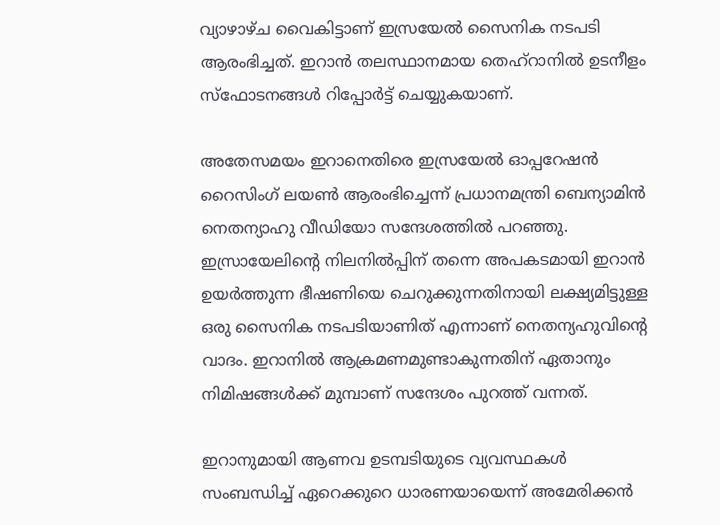വ്യാഴാഴ്ച വൈകിട്ടാണ് ഇസ്രയേൽ സൈനിക നടപടി ആരംഭിച്ചത്. ഇറാൻ തലസ്ഥാനമായ തെഹ്‌റാനിൽ ഉടനീളം സ്‌ഫോടനങ്ങൾ റിപ്പോർട്ട് ചെയ്യുകയാണ്.

അതേസമയം ഇറാനെതിരെ ഇസ്രയേൽ ഓപ്പറേഷൻ റൈസിംഗ് ലയൺ ആരംഭിച്ചെന്ന് പ്രധാനമന്ത്രി ബെന്യാമിൻ നെതന്യാഹു വീഡിയോ സന്ദേശത്തിൽ പറഞ്ഞു. ഇസ്രായേലിന്റെ നിലനിൽപ്പിന് തന്നെ അപകടമായി ഇറാൻ ഉയർത്തുന്ന ഭീഷണിയെ ചെറുക്കുന്നതിനായി ലക്ഷ്യമിട്ടുള്ള ഒരു സൈനിക നടപടിയാണിത് എന്നാണ് നെതന്യഹുവിന്റെ വാദം. ഇറാനിൽ ആക്രമണമുണ്ടാകുന്നതിന് ഏതാനും നിമിഷങ്ങൾക്ക് മുമ്പാണ് സന്ദേശം പുറത്ത് വന്നത്.

ഇറാനുമായി ആണവ ഉടമ്പടിയുടെ വ്യവസ്ഥകൾ സംബന്ധിച്ച്‌ ഏറെക്കുറെ ധാരണയായെന്ന്‌ അമേരിക്കൻ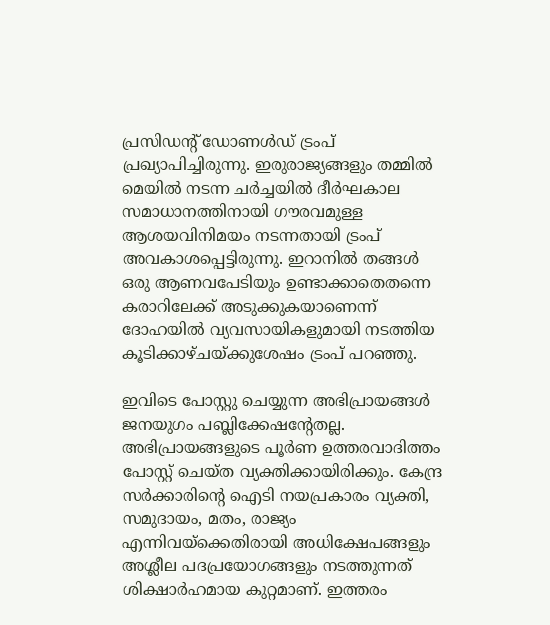പ്രസിഡന്റ്‌ ഡോണൾഡ്‌ ട്രംപ്‌ പ്രഖ്യാപിച്ചിരുന്നു. ഇരുരാജ്യങ്ങളും തമ്മിൽ മെയിൽ നടന്ന ചർച്ചയിൽ ദീർഘകാല സമാധാനത്തിനായി ഗൗരവമുള്ള ആശയവിനിമയം നടന്നതായി ട്രംപ്‌ അവകാശപ്പെട്ടിരുന്നു. ഇറാനിൽ തങ്ങൾ ഒരു ആണവപേടിയും ഉണ്ടാക്കാതെതന്നെ കരാറിലേക്ക്‌ അടുക്കുകയാണെന്ന്‌ ദോഹയിൽ വ്യവസായികളുമായി നടത്തിയ കൂടിക്കാഴ്‌ചയ്‌ക്കുശേഷം ട്രംപ് പറഞ്ഞു.

ഇവിടെ പോസ്റ്റു ചെയ്യുന്ന അഭിപ്രായങ്ങള്‍ ജനയുഗം പബ്ലിക്കേഷന്റേതല്ല. അഭിപ്രായങ്ങളുടെ പൂര്‍ണ ഉത്തരവാദിത്തം പോസ്റ്റ് ചെയ്ത വ്യക്തിക്കായിരിക്കും. കേന്ദ്ര സര്‍ക്കാരിന്റെ ഐടി നയപ്രകാരം വ്യക്തി, സമുദായം, മതം, രാജ്യം എന്നിവയ്‌ക്കെതിരായി അധിക്ഷേപങ്ങളും അശ്ലീല പദപ്രയോഗങ്ങളും നടത്തുന്നത് ശിക്ഷാര്‍ഹമായ കുറ്റമാണ്. ഇത്തരം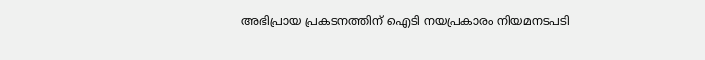അഭിപ്രായ പ്രകടനത്തിന് ഐടി നയപ്രകാരം നിയമനടപടി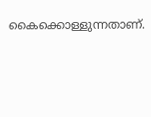കൈക്കൊള്ളുന്നതാണ്.